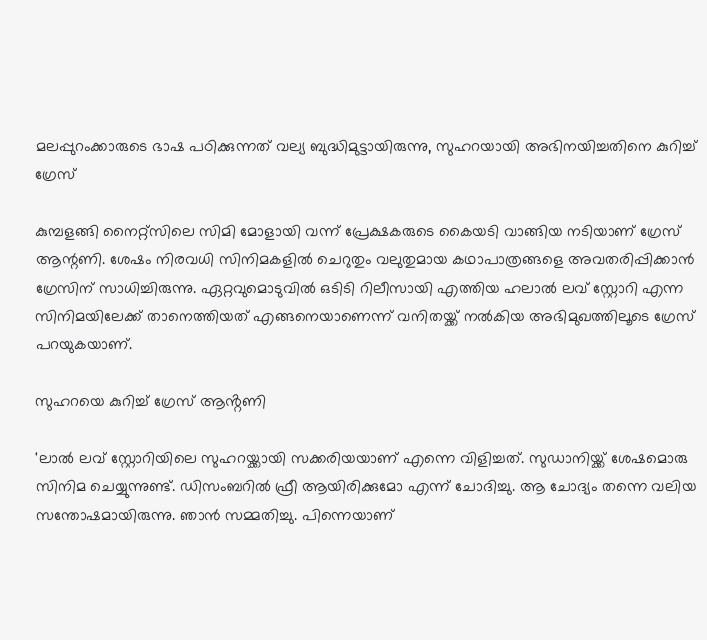മലപ്പുറംക്കാരുടെ ഭാഷ പഠിക്കുന്നത് വല്യ ബുദ്ധിമുട്ടായിരുന്നു, സുഹറയായി അഭിനയിച്ചതിനെ കുറിച്ച് ഗ്രേസ്

കുമ്പളങ്ങി നൈറ്റ്‌സിലെ സിമി മോളായി വന്ന് പ്രേക്ഷകരുടെ കൈയടി വാങ്ങിയ നടിയാണ് ഗ്രേസ് ആന്റണി. ശേഷം നിരവധി സിനിമകളില്‍ ചെറുതും വലുതുമായ കഥാപാത്രങ്ങളെ അവതരിപ്പിക്കാന്‍ ഗ്രേസിന് സാധിച്ചിരുന്നു. ഏറ്റവുമൊടുവില്‍ ഒടിടി റിലീസായി എത്തിയ ഹലാല്‍ ലവ് സ്റ്റോറി എന്ന സിനിമയിലേക്ക് താനെത്തിയത് എങ്ങനെയാണെന്ന് വനിതയ്ക്ക് നല്‍കിയ അഭിമുഖത്തിലൂടെ ഗ്രേസ് പറയുകയാണ്.

സുഹറയെ കുറിച്ച് ഗ്രേസ് ആൻ്റണി

'ലാല്‍ ലവ് സ്റ്റോറിയിലെ സുഹറയ്ക്കായി സക്കരിയയാണ് എന്നെ വിളിച്ചത്. സുഡാനിയ്ക്ക് ശേഷമൊരു സിനിമ ചെയ്യുന്നുണ്ട്. ഡിസംബറില്‍ ഫ്രീ ആയിരിക്കുമോ എന്ന് ചോദിച്ചു. ആ ചോദ്യം തന്നെ വലിയ സന്തോഷമായിരുന്നു. ഞാന്‍ സമ്മതിച്ചു. പിന്നെയാണ്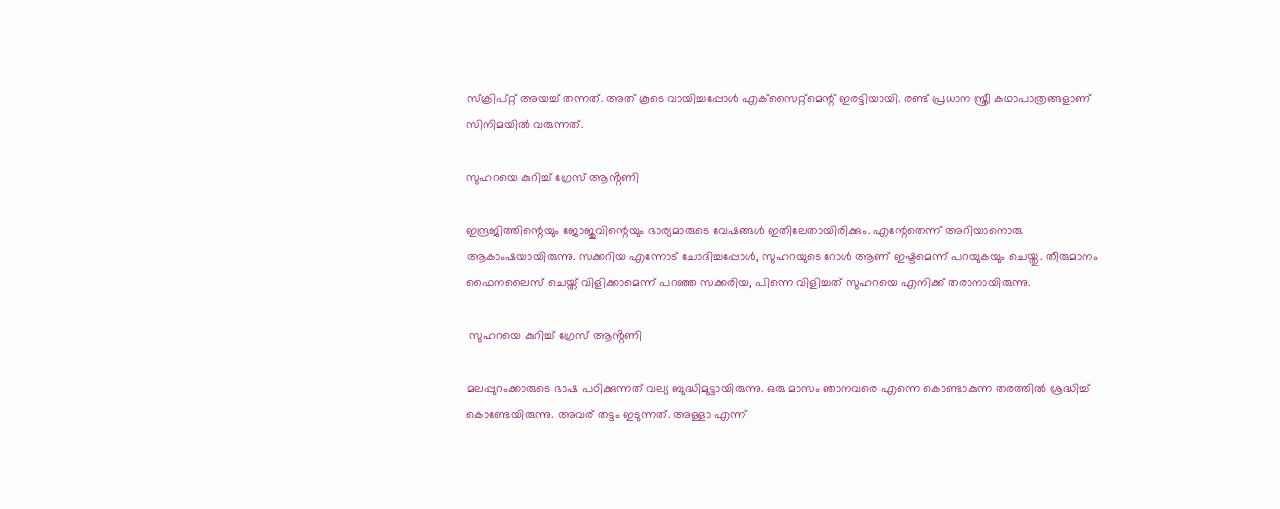സ്‌ക്രിപ്റ്റ് അയച്ച് തന്നത്. അത് കൂടെ വായിച്ചപ്പോള്‍ എക്‌സൈറ്റ്‌മെന്റ് ഇരട്ടിയായി. രണ്ട് പ്രധാന സ്ത്രീ കഥാപാത്രങ്ങളാണ് സിനിമയില്‍ വരുന്നത്.

സുഹറയെ കുറിച്ച് ഗ്രേസ് ആൻ്റണി

ഇന്ദ്രജിത്തിന്റെയും ജോജുവിന്റെയും ഭാര്യമാരുടെ വേഷങ്ങള്‍ ഇതിലേതായിരിക്കും. എന്റേതെന്ന് അറിയാനൊരു ആകാംഷയായിരുന്നു. സക്കറിയ എന്നോട് ചോദിച്ചപ്പോള്‍, സുഹറയുടെ റോള്‍ ആണ് ഇഷ്ടമെന്ന് പറയുകയും ചെയ്തു. തീരുമാനം ഫൈനലൈസ് ചെയ്ത് വിളിക്കാമെന്ന് പറഞ്ഞ സക്കരിയ, പിന്നെ വിളിച്ചത് സുഹറയെ എനിക്ക് തരാനായിരുന്നു.

 സുഹറയെ കുറിച്ച് ഗ്രേസ് ആൻ്റണി

മലപ്പുറംക്കാരുടെ ഭാഷ പഠിക്കുന്നത് വല്യ ബുദ്ധിമുട്ടായിരുന്നു. ഒരു മാസം ഞാനവരെ എന്നെ കൊണ്ടാകുന്ന തരത്തില്‍ ശ്രദ്ധിച്ച് കൊണ്ടേയിരുന്നു. അവര് തട്ടം ഇടുന്നത്. അള്ളാ എന്ന്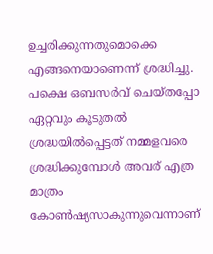ഉച്ചരിക്കുന്നതുമൊക്കെ എങ്ങനെയാണെന്ന് ശ്രദ്ധിച്ചു. പക്ഷെ ഒബസര്‍വ് ചെയ്തപ്പോ ഏറ്റവും കൂടുതല്‍ ശ്രദ്ധയില്‍പ്പെട്ടത് നമ്മളവരെ ശ്രദ്ധിക്കുമ്പോള്‍ അവര് എത്ര മാത്രം കോണ്‍ഷ്യസാകുന്നുവെന്നാണ്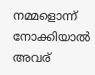നമ്മളൊന്ന് നോക്കിയാല്‍ അവര്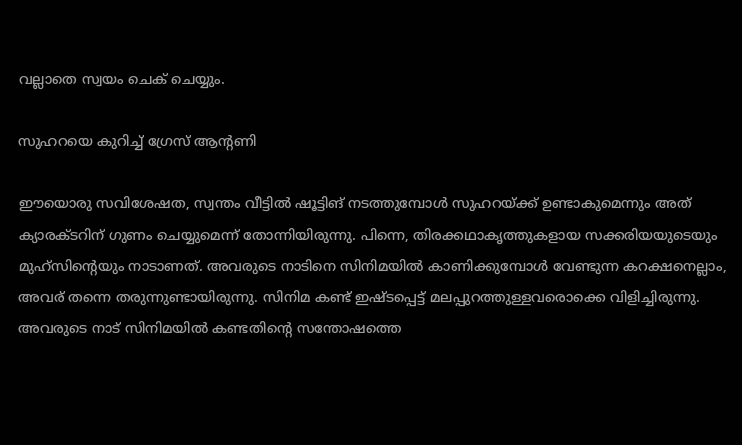വല്ലാതെ സ്വയം ചെക് ചെയ്യും.

സുഹറയെ കുറിച്ച് ഗ്രേസ് ആൻ്റണി

ഈയൊരു സവിശേഷത, സ്വന്തം വീട്ടില്‍ ഷൂട്ടിങ് നടത്തുമ്പോള്‍ സുഹറയ്ക്ക് ഉണ്ടാകുമെന്നും അത് ക്യാരക്ടറിന് ഗുണം ചെയ്യുമെന്ന് തോന്നിയിരുന്നു. പിന്നെ, തിരക്കഥാകൃത്തുകളായ സക്കരിയയുടെയും മുഹ്‌സിന്റെയും നാടാണത്. അവരുടെ നാടിനെ സിനിമയില്‍ കാണിക്കുമ്പോള്‍ വേണ്ടുന്ന കറക്ഷനെല്ലാം, അവര് തന്നെ തരുന്നുണ്ടായിരുന്നു. സിനിമ കണ്ട് ഇഷ്ടപ്പെട്ട് മലപ്പുറത്തുള്ളവരൊക്കെ വിളിച്ചിരുന്നു. അവരുടെ നാട് സിനിമയില്‍ കണ്ടതിന്റെ സന്തോഷത്തെ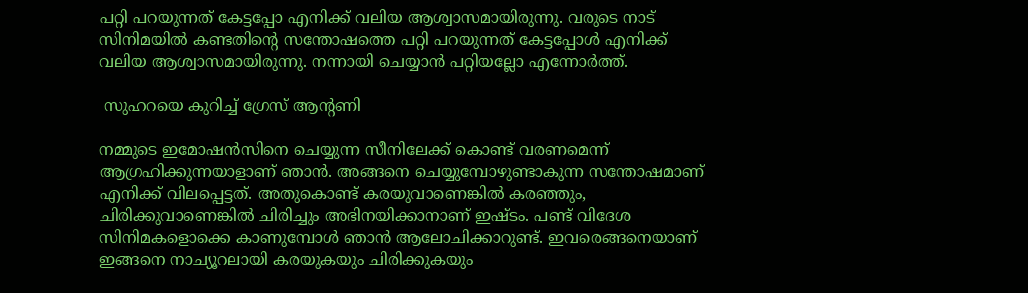പറ്റി പറയുന്നത് കേട്ടപ്പോ എനിക്ക് വലിയ ആശ്വാസമായിരുന്നു. വരുടെ നാട് സിനിമയില്‍ കണ്ടതിന്റെ സന്തോഷത്തെ പറ്റി പറയുന്നത് കേട്ടപ്പോള്‍ എനിക്ക് വലിയ ആശ്വാസമായിരുന്നു. നന്നായി ചെയ്യാന്‍ പറ്റിയല്ലോ എന്നോര്‍ത്ത്.

 സുഹറയെ കുറിച്ച് ഗ്രേസ് ആൻ്റണി

നമ്മുടെ ഇമോഷന്‍സിനെ ചെയ്യുന്ന സീനിലേക്ക് കൊണ്ട് വരണമെന്ന് ആഗ്രഹിക്കുന്നയാളാണ് ഞാന്‍. അങ്ങനെ ചെയ്യുമ്പോഴുണ്ടാകുന്ന സന്തോഷമാണ് എനിക്ക് വിലപ്പെട്ടത്. അതുകൊണ്ട് കരയുവാണെങ്കില്‍ കരഞ്ഞും, ചിരിക്കുവാണെങ്കില്‍ ചിരിച്ചും അഭിനയിക്കാനാണ് ഇഷ്ടം. പണ്ട് വിദേശ സിനിമകളൊക്കെ കാണുമ്പോള്‍ ഞാന്‍ ആലോചിക്കാറുണ്ട്. ഇവരെങ്ങനെയാണ് ഇങ്ങനെ നാച്യൂറലായി കരയുകയും ചിരിക്കുകയും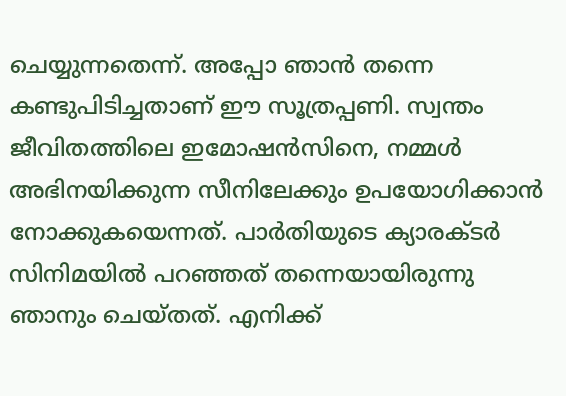ചെയ്യുന്നതെന്ന്. അപ്പോ ഞാന്‍ തന്നെ കണ്ടുപിടിച്ചതാണ് ഈ സൂത്രപ്പണി. സ്വന്തം ജീവിതത്തിലെ ഇമോഷന്‍സിനെ, നമ്മള്‍ അഭിനയിക്കുന്ന സീനിലേക്കും ഉപയോഗിക്കാന്‍ നോക്കുകയെന്നത്. പാര്‍തിയുടെ ക്യാരക്ടര്‍ സിനിമയില്‍ പറഞ്ഞത് തന്നെയായിരുന്നു ഞാനും ചെയ്തത്. എനിക്ക്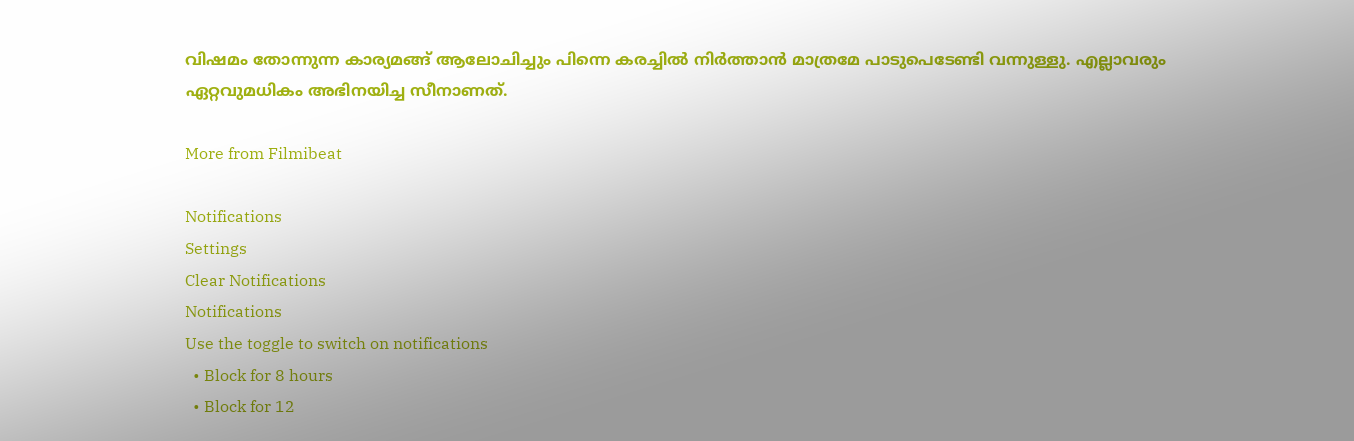വിഷമം തോന്നുന്ന കാര്യമങ്ങ് ആലോചിച്ചും പിന്നെ കരച്ചില്‍ നിര്‍ത്താന്‍ മാത്രമേ പാടുപെടേണ്ടി വന്നുള്ളു. എല്ലാവരും ഏറ്റവുമധികം അഭിനയിച്ച സീനാണത്.

More from Filmibeat

Notifications
Settings
Clear Notifications
Notifications
Use the toggle to switch on notifications
  • Block for 8 hours
  • Block for 12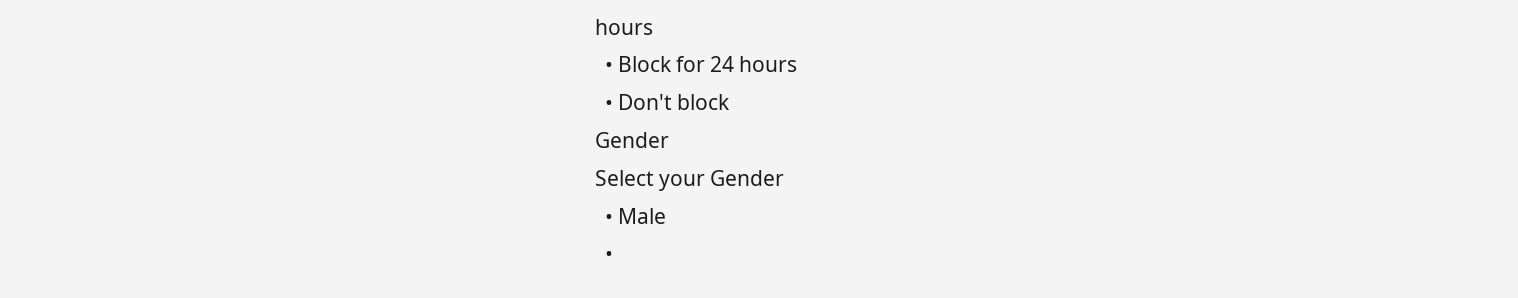hours
  • Block for 24 hours
  • Don't block
Gender
Select your Gender
  • Male
  •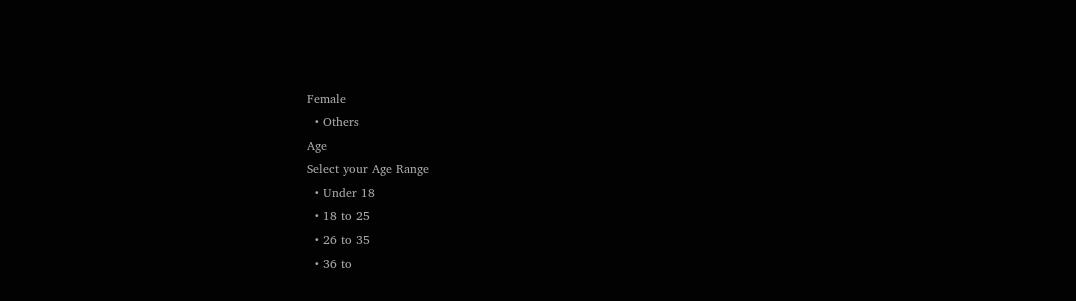Female
  • Others
Age
Select your Age Range
  • Under 18
  • 18 to 25
  • 26 to 35
  • 36 to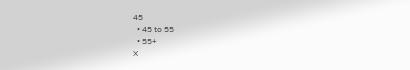45
  • 45 to 55
  • 55+
X